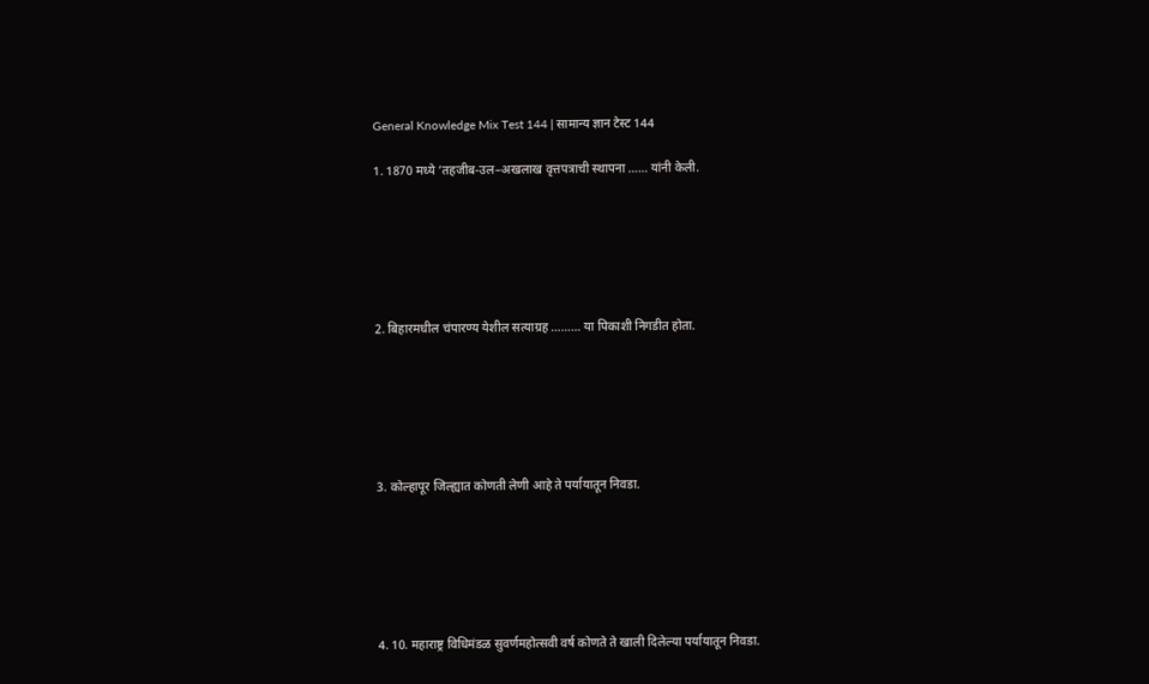General Knowledge Mix Test 144 | सामान्य ज्ञान टेस्ट 144

1. 1870 मध्ये ‘तहजीब-उल–अखलाख वृत्तपत्राची स्थापना …… यांनी केली.






2. बिहारमधील चंपारण्य येशील सत्याग्रह ……… या पिकाशी निगडीत होता.






3. कोल्हापूर जिल्ह्यात कोणती लेणी आहे ते पर्यायातून निवडा.






4. 10. महाराष्ट्र विधिमंडळ सुवर्णमहोत्सवी वर्ष कोणते ते खाली दिलेल्या पर्यायातून निवडा.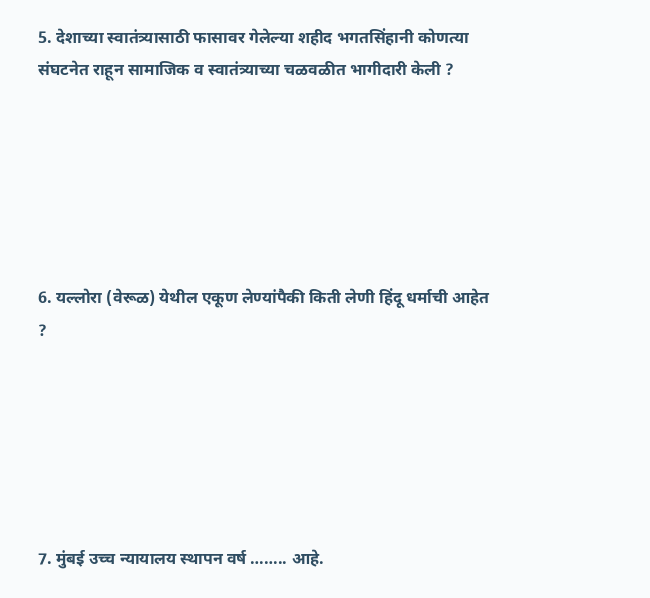5. देशाच्या स्वातंत्र्यासाठी फासावर गेलेल्या शहीद भगतसिंहानी कोणत्या संघटनेत राहून सामाजिक व स्वातंत्र्याच्या चळवळीत भागीदारी केली ?






6. यल्लोरा (वेरूळ) येथील एकूण लेण्यांपैकी किती लेणी हिंदू धर्माची आहेत ?






7. मुंबई उच्च न्यायालय स्थापन वर्ष …….. आहे.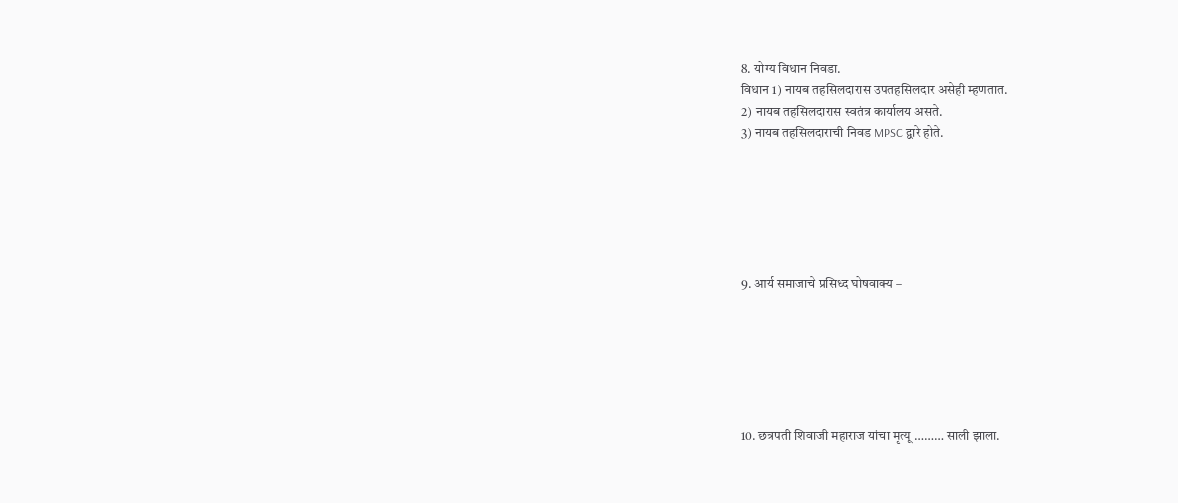8. योग्य विधान निवडा.
विधान 1) नायब तहसिलदारास उपतहसिलदार असेही म्हणतात.
2) नायब तहसिलदारास स्वतंत्र कार्यालय असते.
3) नायब तहसिलदाराची निवड MPSC द्वारे होते.






9. आर्य समाजाचे प्रसिध्द घोषवाक्य –






10. छत्रपती शिवाजी महाराज यांचा मृत्यू ……… साली झाला.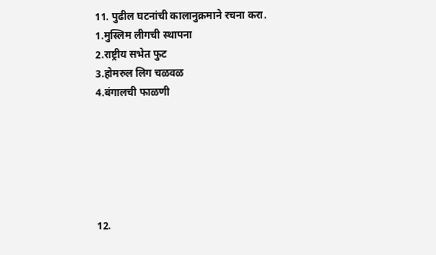11. पुढील घटनांची कालानुक्रमाने रचना करा.
1.मुस्लिम लीगची स्थापना
2.राष्ट्रीय सभेत फुट
3.होमरुल लिग चळवळ
4.बंगालची फाळणी






12.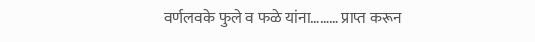वर्णलवके फुले व फळे यांना……… प्राप्त करून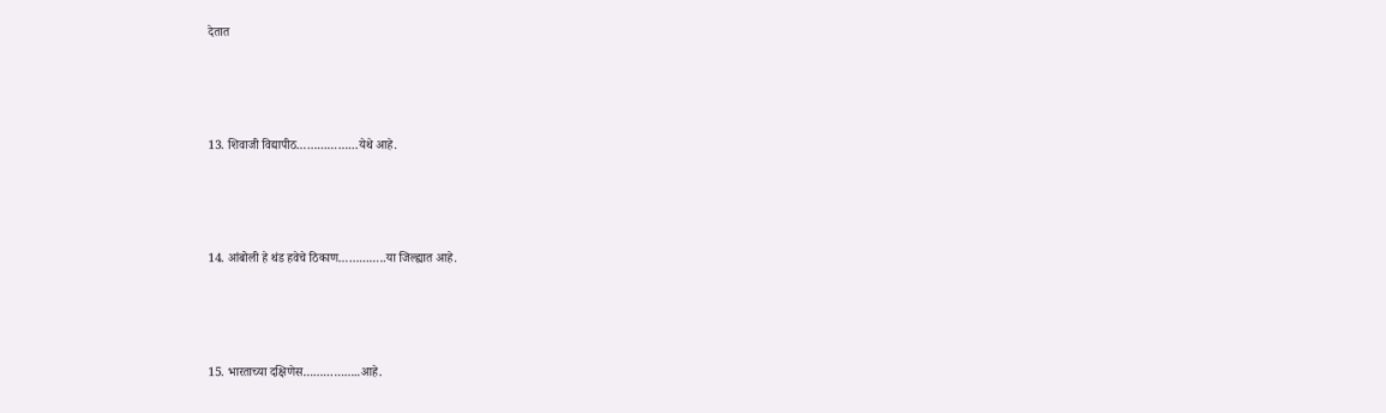देतात






13. शिवाजी विद्यापीठ………………येथे आहे.






14. आंबोली हे थंड हवेचे ठिकाण…………..या जिल्ह्यात आहे.






15. भारताच्या दक्षिणेस……………..आहे.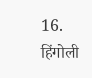16. हिंगोली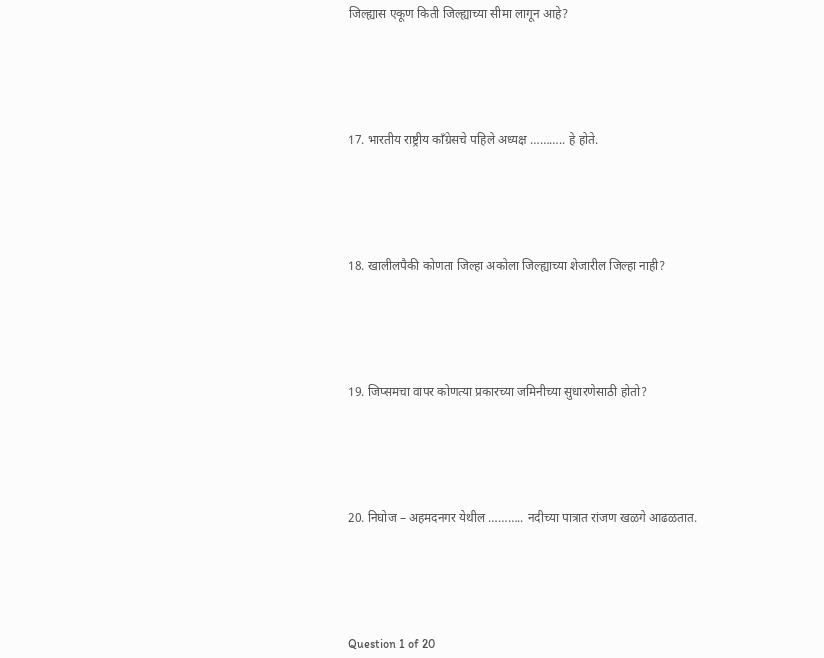जिल्ह्यास एकूण किती जिल्ह्याच्या सीमा लागून आहे?






17. भारतीय राष्ट्रीय काँग्रेसचे पहिले अध्यक्ष ……….. हे होते.






18. खालीलपैकी कोणता जिल्हा अकोला जिल्ह्याच्या शेजारील जिल्हा नाही?






19. जिप्समचा वापर कोणत्या प्रकारच्या जमिनीच्या सुधारणेसाठी होतो?






20. निघोज – अहमदनगर येथील ……….. नदीच्या पात्रात रांजण खळगे आढळतात.






Question 1 of 20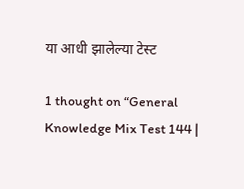या आधी झालेल्या टेस्ट

1 thought on “General Knowledge Mix Test 144 |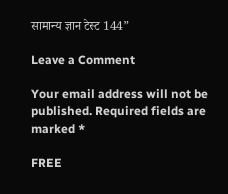सामान्य ज्ञान टेस्ट 144”

Leave a Comment

Your email address will not be published. Required fields are marked *

FREE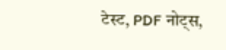टेस्ट, PDF नोट्स,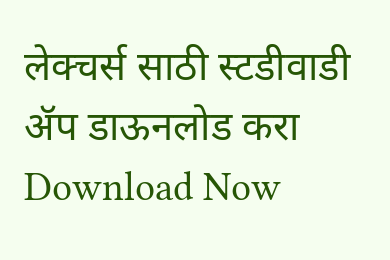लेक्चर्स साठी स्टडीवाडी ॲप डाऊनलोड करा
Download Now